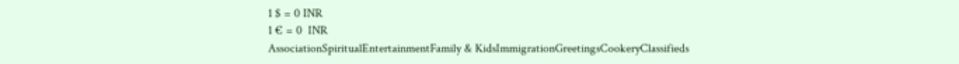1 $ = 0 INR
1 € = 0  INR
AssociationSpiritualEntertainmentFamily & KidsImmigrationGreetingsCookeryClassifieds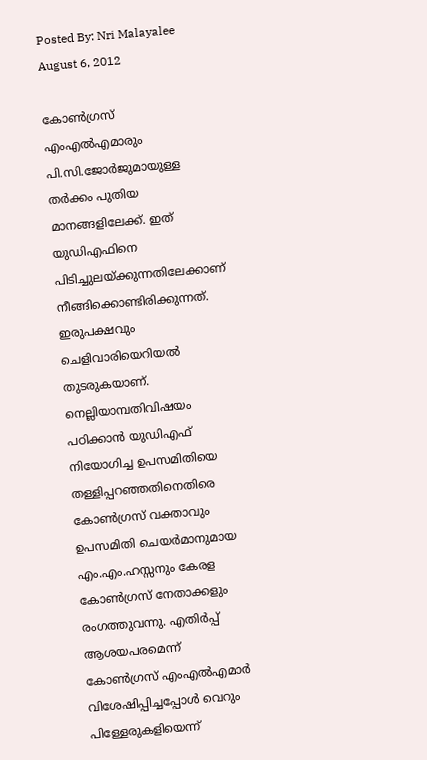Posted By: Nri Malayalee August 6, 2012

കോണ്‍ഗ്രസ്‌ എംഎല്‍എമാരും പി.സി.ജോര്‍ജുമായുള്ള തര്‍ക്കം പുതിയ മാനങ്ങളിലേക്ക്‌. ഇത്‌ യുഡിഎഫിനെ പിടിച്ചുലയ്ക്കുന്നതിലേക്കാണ്‌ നീങ്ങിക്കൊണ്ടിരിക്കുന്നത്‌. ഇരുപക്ഷവും ചെളിവാരിയെറിയല്‍ തുടരുകയാണ്‌. നെല്ലിയാമ്പതിവിഷയം പഠിക്കാന്‍ യുഡിഎഫ്‌ നിയോഗിച്ച ഉപസമിതിയെ തള്ളിപ്പറഞ്ഞതിനെതിരെ കോണ്‍ഗ്രസ്‌ വക്താവും ഉപസമിതി ചെയര്‍മാനുമായ എം.എം.ഹസ്സനും കേരള കോണ്‍ഗ്രസ്‌ നേതാക്കളും രംഗത്തുവന്നു. എതിര്‍പ്പ്‌ ആശയപരമെന്ന്‌ കോണ്‍ഗ്രസ്‌ എംഎല്‍എമാര്‍ വിശേഷിപ്പിച്ചപ്പോള്‍ വെറും പിള്ളേരുകളിയെന്ന്‌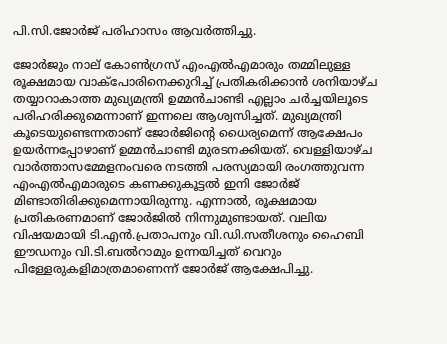പി.സി.ജോര്‍ജ്‌ പരിഹാസം ആവര്‍ത്തിച്ചു.

ജോര്‍ജും നാല്‌ കോണ്‍ഗ്രസ്‌ എംഎല്‍എമാരും തമ്മിലുള്ള രൂക്ഷമായ വാക്പോരിനെക്കുറിച്ച്‌ പ്രതികരിക്കാന്‍ ശനിയാഴ്ച തയ്യാറാകാത്ത മുഖ്യമന്ത്രി ഉമ്മന്‍ചാണ്ടി എല്ലാം ചര്‍ച്ചയിലൂടെ പരിഹരിക്കുമെന്നാണ്‌ ഇന്നലെ ആശ്വസിച്ചത്‌. മുഖ്യമന്ത്രി കൂടെയുണ്ടെന്നതാണ്‌ ജോര്‍ജിന്റെ ധൈര്യമെന്ന്‌ ആക്ഷേപം ഉയര്‍ന്നപ്പോഴാണ്‌ ഉമ്മന്‍ചാണ്ടി മുരടനക്കിയത്‌. വെള്ളിയാഴ്ച വാര്‍ത്താസമ്മേളനംവരെ നടത്തി പരസ്യമായി രംഗത്തുവന്ന എംഎല്‍എമാരുടെ കണക്കുകൂട്ടല്‍ ഇനി ജോര്‍ജ്‌ മിണ്ടാതിരിക്കുമെന്നായിരുന്നു. എന്നാല്‍, രൂക്ഷമായ പ്രതികരണമാണ്‌ ജോര്‍ജില്‍ നിന്നുമുണ്ടായത്‌. വലിയ വിഷയമായി ടി.എന്‍.പ്രതാപനും വി.ഡി.സതീശനും ഹൈബി ഈഡനും വി.ടി.ബല്‍റാമും ഉന്നയിച്ചത്‌ വെറും പിള്ളേരുകളിമാത്രമാണെന്ന്‌ ജോര്‍ജ്‌ ആക്ഷേപിച്ചു.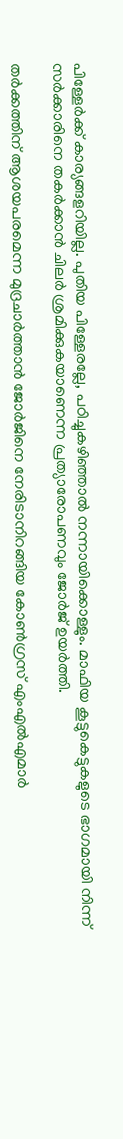പിള്ളേര്‍ക്ക്‌ കാര്യങ്ങളറിയില്ല. പുതിയ പിള്ളേരല്ലേ, പഠിച്ചുകഴിഞ്ഞാല്‍ നന്നായിക്കൊള്ളും. മാഫിയ കൂട്ടുകെട്ടുകളുടെ ഭാഗമായി നിന്ന്‌ സര്‍ക്കാരിനെ തകര്‍ക്കാന്‍ ചിലര്‍ ശ്രമിക്കുകയാണെന്ന പ്രത്യാരോപണവും ജോര്‍ജ്‌ ഉയര്‍ത്തി.

തര്‍ക്കത്തിന്‌ ആശയപരമെന്ന മുദ്രചാര്‍ത്താന്‍ ജോര്‍ജിനെ നേരിടാനിറങ്ങിയ കോണ്‍ഗ്രസ്‌ എംഎല്‍എമാര്‍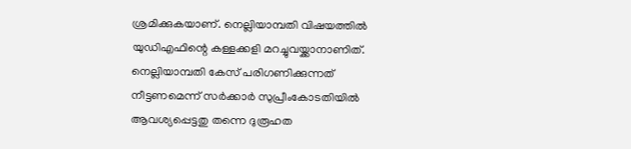ശ്രമിക്കുകയാണ്‌. നെല്ലിയാമ്പതി വിഷയത്തില്‍ യുഡിഎഫിന്റെ കള്ളക്കളി മറച്ചുവയ്ക്കാനാണിത്‌. നെല്ലിയാമ്പതി കേസ്‌ പരിഗണിക്കുന്നത്‌ നീട്ടണമെന്ന്‌ സര്‍ക്കാര്‍ സുപ്രീംകോടതിയില്‍ ആവശ്യപ്പെട്ടതു തന്നെ ദുരൂഹത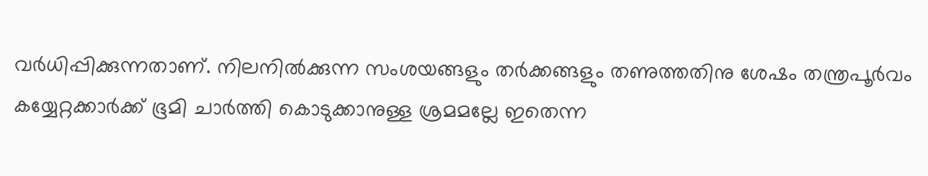വര്‍ധിപ്പിക്കുന്നതാണ്‌. നിലനില്‍ക്കുന്ന സംശയങ്ങളും തര്‍ക്കങ്ങളും തണുത്തതിനു ശേഷം തന്ത്രപൂര്‍വം കയ്യേറ്റക്കാര്‍ക്ക്‌ ഭൂമി ചാര്‍ത്തി കൊടുക്കാനുള്ള ശ്രമമല്ലേ ഇതെന്ന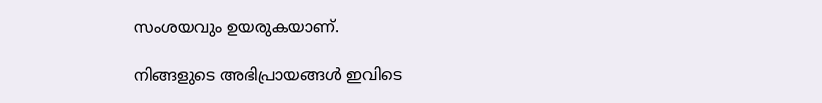സംശയവും ഉയരുകയാണ്‌.

നിങ്ങളുടെ അഭിപ്രായങ്ങള്‍ ഇവിടെ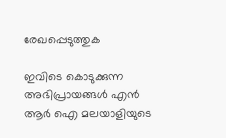രേഖപ്പെടുത്തുക

ഇവിടെ കൊടുക്കുന്ന അഭിപ്രായങ്ങള്‍ എന്‍ ആര്‍ ഐ മലയാളിയുടെ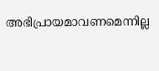അഭിപ്രായമാവണമെന്നില്ല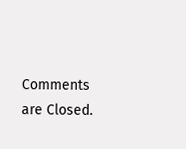Comments are Closed.